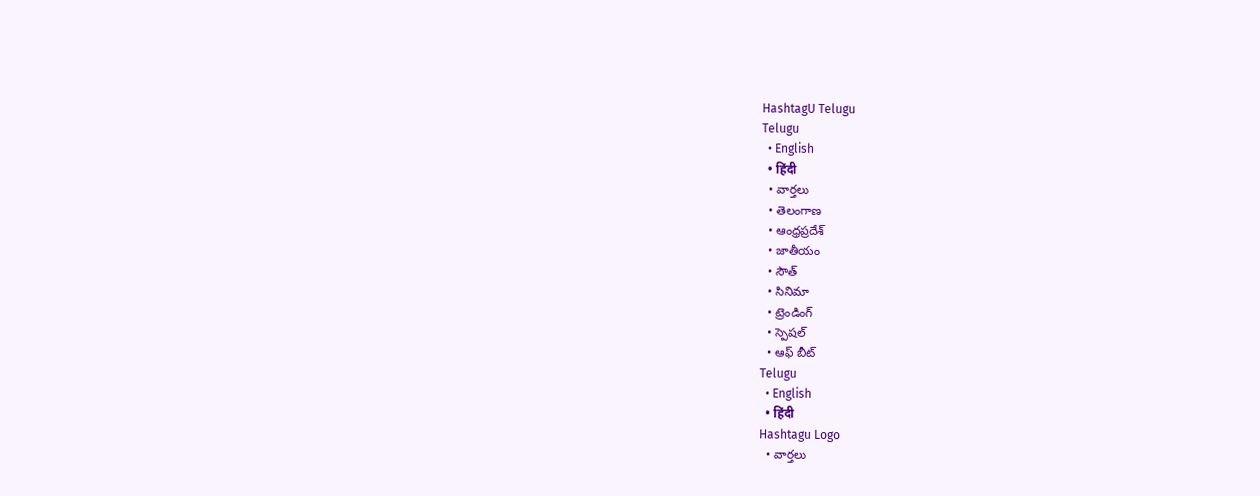HashtagU Telugu
Telugu
  • English
  • हिंदी
  • వార్తలు
  • తెలంగాణ
  • ఆంధ్రప్రదేశ్
  • జాతీయం
  • సౌత్
  • సినిమా
  • ట్రెండింగ్
  • స్పెషల్
  • ఆఫ్ బీట్
Telugu
  • English
  • हिंदी
Hashtagu Logo
  • వార్తలు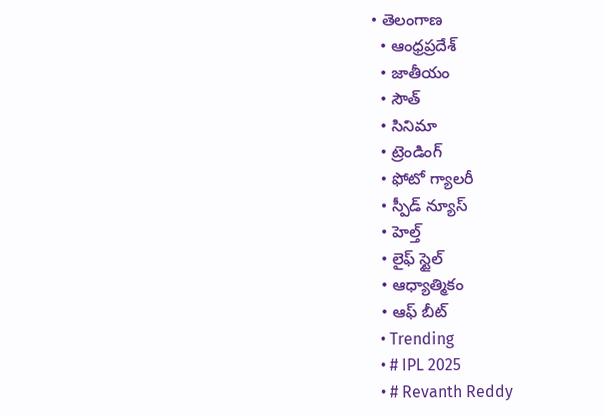• తెలంగాణ
  • ఆంధ్రప్రదేశ్
  • జాతీయం
  • సౌత్
  • సినిమా
  • ట్రెండింగ్
  • ఫోటో గ్యాలరీ
  • స్పీడ్ న్యూస్
  • హెల్త్
  • లైఫ్ స్టైల్
  • ఆధ్యాత్మికం
  • ఆఫ్ బీట్
  • Trending
  • # IPL 2025
  • # Revanth Reddy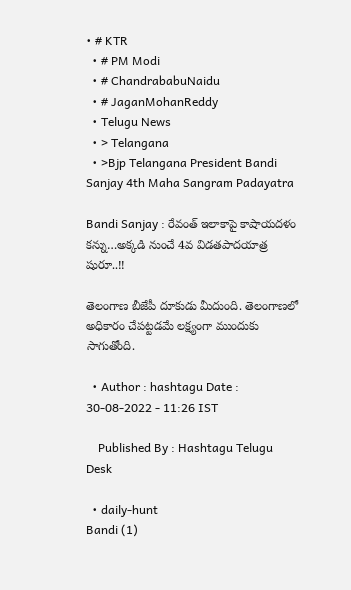• # KTR
  • # PM Modi
  • # ChandrababuNaidu
  • # JaganMohanReddy
  • Telugu News
  • > Telangana
  • >Bjp Telangana President Bandi Sanjay 4th Maha Sangram Padayatra

Bandi Sanjay : రేవంత్ ఇలాకాపై కాషాయదళం కన్ను…అక్కడి నుంచే 4వ విడతపాదయాత్ర షురూ..!!

తెలంగాణ బీజేపీ దూకుడు మీదుంది. తెలంగాణలో అధికారం చేపట్టడమే లక్ష్యంగా ముందుకు సాగుతోంది.

  • Author : hashtagu Date : 30-08-2022 - 11:26 IST

    Published By : Hashtagu Telugu Desk

  • daily-hunt
Bandi (1)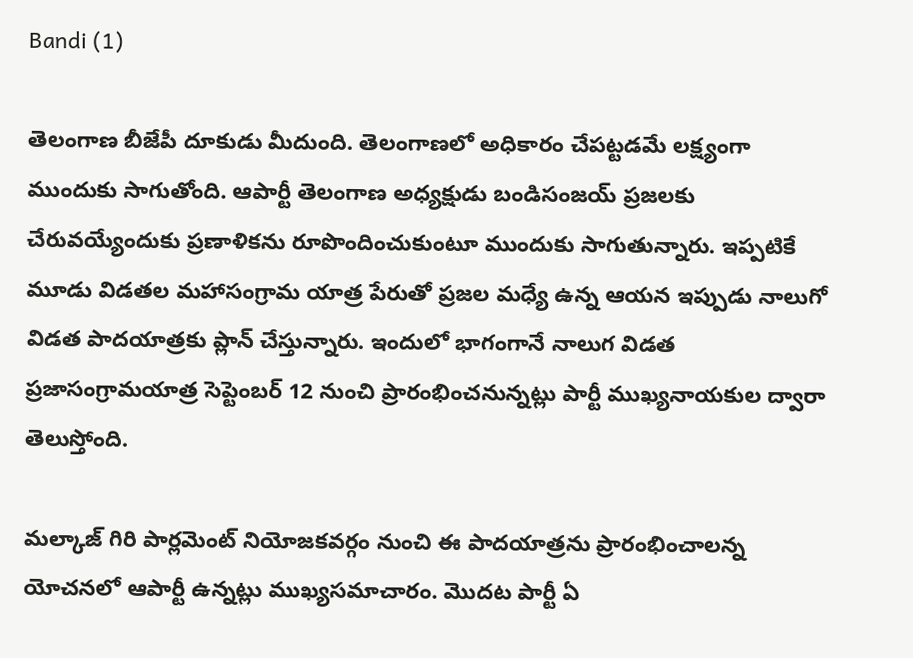Bandi (1)

తెలంగాణ బీజేపీ దూకుడు మీదుంది. తెలంగాణలో అధికారం చేపట్టడమే లక్ష్యంగా ముందుకు సాగుతోంది. ఆపార్టీ తెలంగాణ అధ్యక్షుడు బండిసంజయ్ ప్రజలకు చేరువయ్యేందుకు ప్రణాళికను రూపొందించుకుంటూ ముందుకు సాగుతున్నారు. ఇప్పటికే మూడు విడతల మహాసంగ్రామ యాత్ర పేరుతో ప్రజల మధ్యే ఉన్న ఆయన ఇప్పుడు నాలుగో విడత పాదయాత్రకు ప్లాన్ చేస్తున్నారు. ఇందులో భాగంగానే నాలుగ విడత ప్రజాసంగ్రామయాత్ర సెప్టెంబర్ 12 నుంచి ప్రారంభించనున్నట్లు పార్టీ ముఖ్యనాయకుల ద్వారా తెలుస్తోంది.

మల్కాజ్ గిరి పార్లమెంట్ నియోజకవర్గం నుంచి ఈ పాదయాత్రను ప్రారంభించాలన్న యోచనలో ఆపార్టీ ఉన్నట్లు ముఖ్యసమాచారం. మొదట పార్టీ ఏ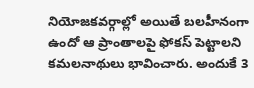నియోజకవర్గాల్లో అయితే బలహీనంగా ఉందో ఆ ప్రాంతాలపై ఫోకస్ పెట్టాలని కమలనాథులు భావించారు. అందుకే 3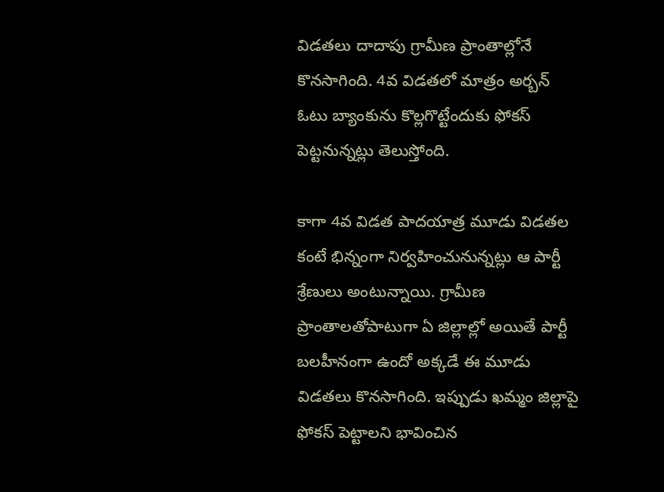విడతలు దాదాపు గ్రామీణ ప్రాంతాల్లోనే కొనసాగింది. 4వ విడతలో మాత్రం అర్బన్ ఓటు బ్యాంకును కొల్లగొట్టేందుకు ఫోకస్ పెట్టనున్నట్లు తెలుస్తోంది.

కాగా 4వ విడత పాదయాత్ర మూడు విడతల కంటే భిన్నంగా నిర్వహించునున్నట్లు ఆ పార్టీ శ్రేణులు అంటున్నాయి. గ్రామీణ ప్రాంతాలతోపాటుగా ఏ జిల్లాల్లో అయితే పార్టీ బలహీనంగా ఉందో అక్కడే ఈ మూడు విడతలు కొనసాగింది. ఇప్పుడు ఖమ్మం జిల్లాపై ఫోకస్ పెట్టాలని భావించిన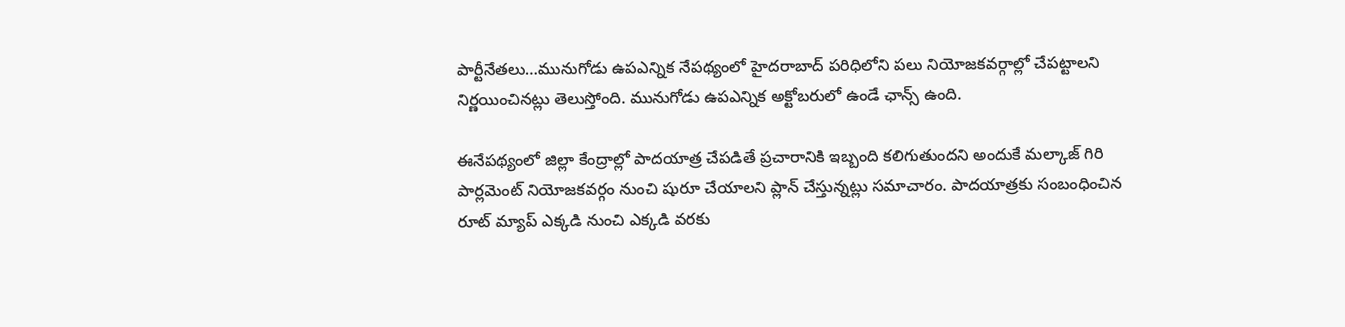పార్టీనేతలు…మునుగోడు ఉపఎన్నిక నేపథ్యంలో హైదరాబాద్ పరిధిలోని పలు నియోజకవర్గాల్లో చేపట్టాలని నిర్ణయించినట్లు తెలుస్తోంది. మునుగోడు ఉపఎన్నిక అక్టోబరులో ఉండే ఛాన్స్ ఉంది.

ఈనేపథ్యంలో జిల్లా కేంద్రాల్లో పాదయాత్ర చేపడితే ప్రచారానికి ఇబ్బంది కలిగుతుందని అందుకే మల్కాజ్ గిరి పార్లమెంట్ నియోజకవర్గం నుంచి షురూ చేయాలని ప్లాన్ చేస్తున్నట్లు సమాచారం. పాదయాత్రకు సంబంధించిన రూట్ మ్యాప్ ఎక్కడి నుంచి ఎక్కడి వరకు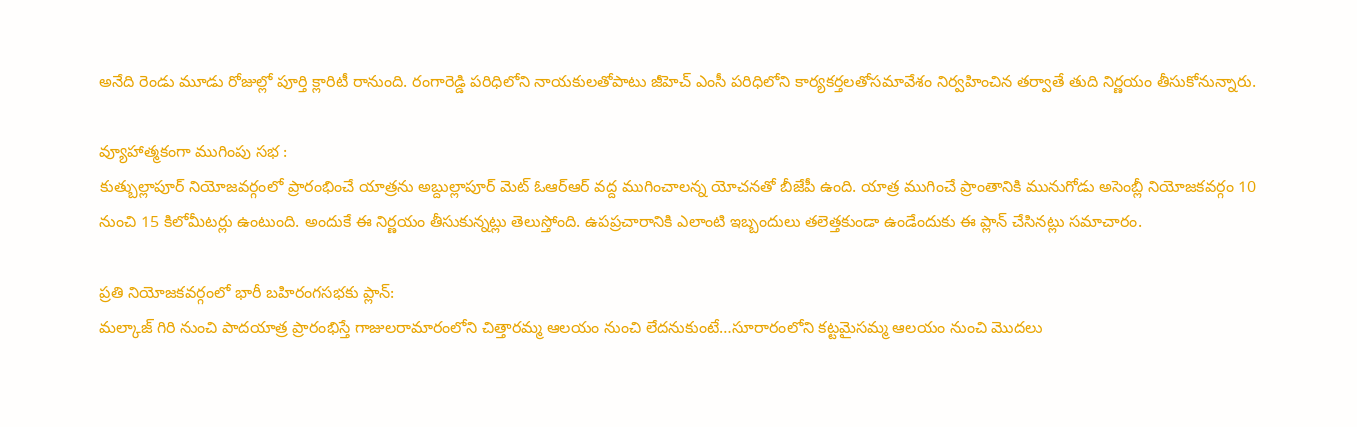అనేది రెండు మూడు రోజుల్లో పూర్తి క్లారిటీ రానుంది. రంగారెడ్డి పరిధిలోని నాయకులతోపాటు జీహెచ్ ఎంసీ పరిధిలోని కార్యకర్తలతోసమావేశం నిర్వహించిన తర్వాతే తుది నిర్ణయం తీసుకోనున్నారు.

వ్యూహాత్మకంగా ముగింపు సభ :
కుత్బుల్లాపూర్ నియోజవర్గంలో ప్రారంభించే యాత్రను అబ్దుల్లాపూర్ మెట్ ఓఆర్ఆర్ వద్ద ముగించాలన్న యోచనతో బీజేపీ ఉంది. యాత్ర ముగించే ప్రాంతానికి మునుగోడు అసెంబ్లీ నియోజకవర్గం 10 నుంచి 15 కిలోమీటర్లు ఉంటుంది. అందుకే ఈ నిర్ణయం తీసుకున్నట్లు తెలుస్తోంది. ఉపప్రచారానికి ఎలాంటి ఇబ్బందులు తలెత్తకుండా ఉండేందుకు ఈ ప్లాన్ చేసినట్లు సమాచారం.

ప్రతి నియోజకవర్గంలో భారీ బహిరంగసభకు ప్లాన్:
మల్కాజ్ గిరి నుంచి పాదయాత్ర ప్రారంభిస్తే గాజులరామారంలోని చిత్తారమ్మ ఆలయం నుంచి లేదనుకుంటే…సూరారంలోని కట్టమైసమ్మ ఆలయం నుంచి మొదలు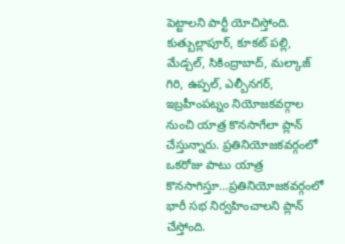పెట్టాలని పార్టీ యోచిస్తోంది.
కుత్బుల్లాపూర్, కూకట్ పల్లి, మేడ్చల్, సికింద్రాబాద్, మల్కాజ్ గిరి, ఉప్పల్, ఎల్బీనగర్, ఇబ్రహీంపట్నం నియోజకవర్గాల నుంచి యాత్ర కొనసాగేలా ప్లాన్ చేస్తున్నారు. ప్రతినియోజకవర్గంలో ఒకరోజు పాటు యాత్ర కొనసాగిస్తూ…ప్రతినియోజకవర్గంలో భారీ సభ నిర్వహించాలని ప్లాన్ చేస్తోంది.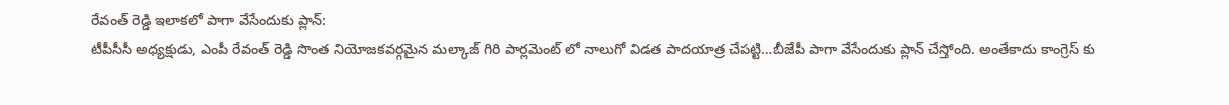రేవంత్ రెడ్డి ఇలాకలో పాగా వేసేందుకు ప్లాన్:
టీపీసీసీ అధ్యక్షుడు, ఎంపీ రేవంత్ రెడ్డి సొంత నియోజకవర్గమైన మల్కాజ్ గిరి పార్లమెంట్ లో నాలుగో విడత పాదయాత్ర చేపట్టి…బీజేపీ పాగా వేసేందుకు ప్లాన్ చేస్తోంది. అంతేకాదు కాంగ్రెస్ కు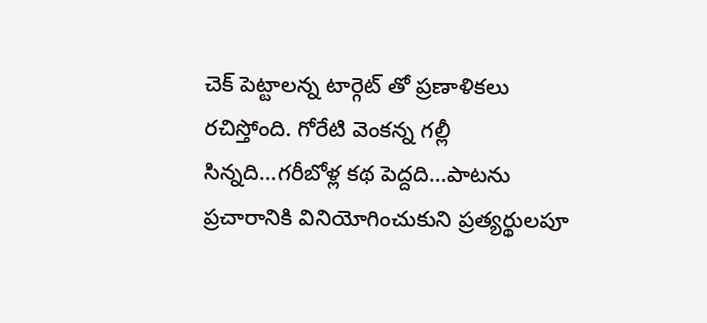చెక్ పెట్టాలన్న టార్గెట్ తో ప్రణాళికలు రచిస్తోంది. గోరేటి వెంకన్న గల్లీ సిన్నది…గరీబోళ్ల కథ పెద్దది…పాటను ప్రచారానికి వినియోగించుకుని ప్రత్యర్థులపూ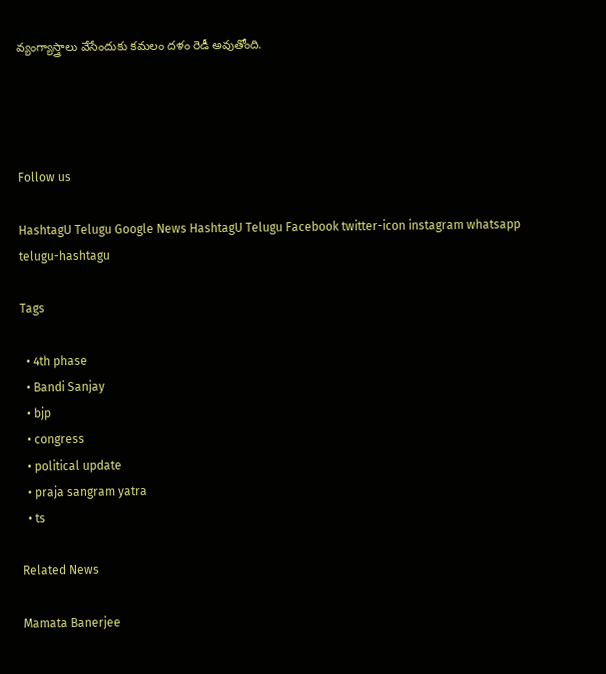వ్యంగ్యాస్త్రాలు వేసేందుకు కమలం దళం రెడీ అవుతోంది.




Follow us

HashtagU Telugu Google News HashtagU Telugu Facebook twitter-icon instagram whatsapp telugu-hashtagu

Tags

  • 4th phase
  • Bandi Sanjay
  • bjp
  • congress
  • political update
  • praja sangram yatra
  • ts

Related News

Mamata Banerjee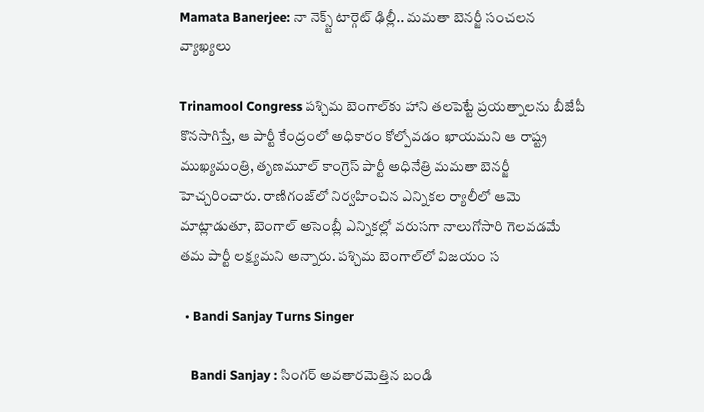Mamata Banerjee: నా నెక్స్ట్ టార్గెట్ ఢిల్లీ.. మమతా బెనర్జీ సంచలన వ్యాఖ్యలు

Trinamool Congress పశ్చిమ బెంగాల్‌కు హాని తలపెట్టే ప్రయత్నాలను బీజేపీ కొనసాగిస్తే, ఆ పార్టీ కేంద్రంలో అధికారం కోల్పోవడం ఖాయమని ఆ రాష్ట్ర ముఖ్యమంత్రి, తృణమూల్ కాంగ్రెస్ పార్టీ అధినేత్రి మమతా బెనర్జీ హెచ్చరించారు. రాణిగంజ్‌లో నిర్వహించిన ఎన్నికల ర్యాలీలో ఆమె మాట్లాడుతూ, బెంగాల్ అసెంబ్లీ ఎన్నికల్లో వరుసగా నాలుగోసారి గెలవడమే తమ పార్టీ లక్ష్యమని అన్నారు. పశ్చిమ బెంగాల్‌లో విజయం స

  • Bandi Sanjay Turns Singer

    Bandi Sanjay : సింగర్ అవతారమెత్తిన బండి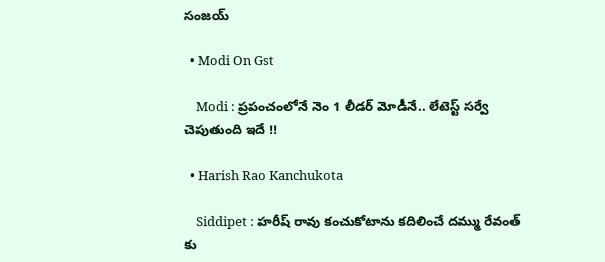సంజయ్

  • Modi On Gst

    Modi : ప్రపంచంలోనే నెం 1 లీడర్ మోడీనే.. లేటెస్ట్ సర్వే చెపుతుంది ఇదే !!

  • Harish Rao Kanchukota

    Siddipet : హరీష్ రావు కంచుకోటాను కదిలించే దమ్ము రేవంత్ కు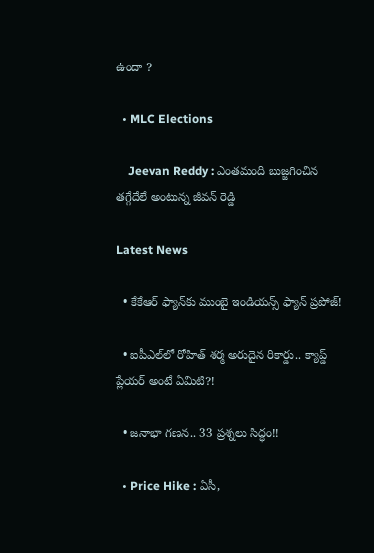ఉందా ?

  • MLC Elections

    Jeevan Reddy : ఎంతమంది బుజ్జగించిన తగ్గేదేలే అంటున్న జీవన్ రెడ్డి

Latest News

  • కేకేఆర్ ఫ్యాన్‌కు ముంబై ఇండియన్స్ ఫ్యాన్ ప్రపోజ్!

  • ఐపీఎల్‌లో రోహిత్ శర్మ అరుదైన రికార్డు.. క్యాప్డ్ ప్లేయర్ అంటే ఏమిటి?!

  • జనాభా గణన.. 33 ప్రశ్నలు సిద్ధం!!

  • Price Hike : ఏసీ,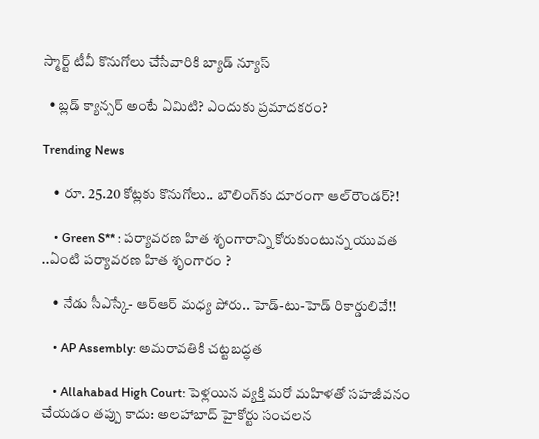స్మార్ట్ టీవీ కొనుగోలు చేసేవారికి బ్యాడ్ న్యూస్

  • బ్లడ్ క్యాన్సర్ అంటే ఏమిటి? ఎందుకు ప్రమాదకరం?

Trending News

    • రూ. 25.20 కోట్లకు కొనుగోలు.. బౌలింగ్‌కు దూరంగా ఆల్‌రౌండ‌ర్‌?!

    • Green S** : పర్యావరణ హిత శృంగారాన్ని కోరుకుంటున్న యువత ..ఏంటి పర్యావరణ హిత శృంగారం ?

    • నేడు సీఎస్కే- ఆర్ఆర్ మ‌ధ్య పోరు.. హెడ్-టు-హెడ్ రికార్డులివే!!

    • AP Assembly: అమరావతికి చట్టబద్ధత

    • Allahabad High Court: పెళ్లయిన వ్యక్తి మరో మహిళతో సహజీవనం చేయడం తప్పు కాదు: అలహాబాద్ హైకోర్టు సంచలన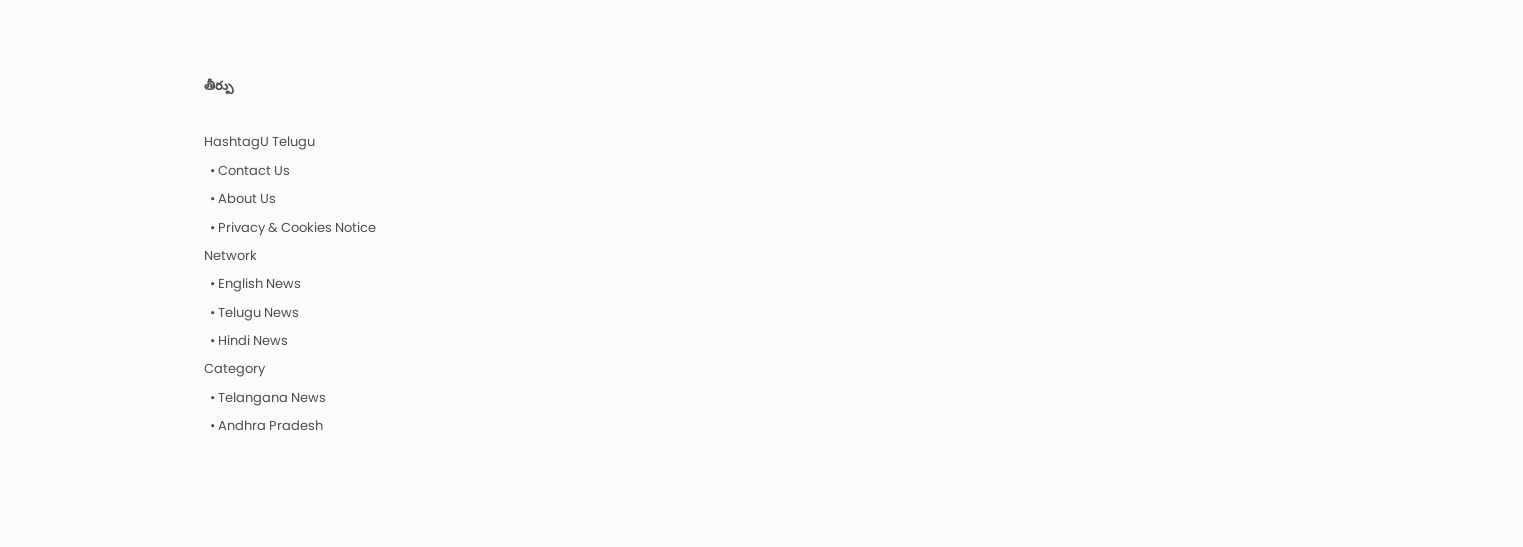తీర్పు

HashtagU Telugu
  • Contact Us
  • About Us
  • Privacy & Cookies Notice
Network
  • English News
  • Telugu News
  • Hindi News
Category
  • Telangana News
  • Andhra Pradesh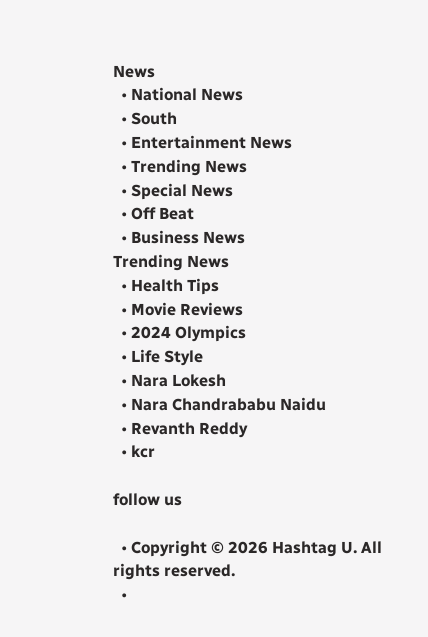News
  • National News
  • South
  • Entertainment News
  • Trending News
  • Special News
  • Off Beat
  • Business News
Trending News
  • Health Tips
  • Movie Reviews
  • 2024 Olympics
  • Life Style
  • Nara Lokesh
  • Nara Chandrababu Naidu
  • Revanth Reddy
  • kcr

follow us

  • Copyright © 2026 Hashtag U. All rights reserved.
  •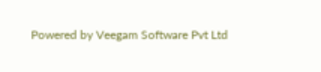Powered by Veegam Software Pvt Ltd